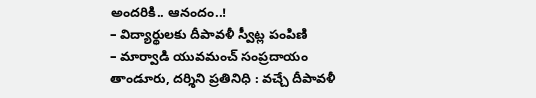అందరికి.. ఆనందం..!
– విద్యార్థులకు దీపావళీ స్వీట్ల పంపిణి
– మార్వాడి యువమంచ్ సంప్రదాయం
తాండూరు, దర్శిని ప్రతినిధి : వచ్చే దీపావళీ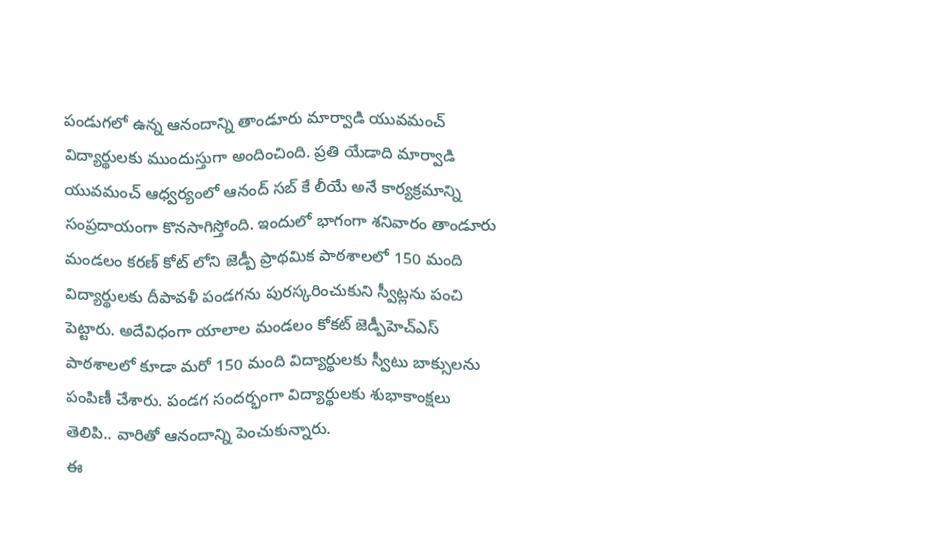పండుగలో ఉన్న ఆనందాన్ని తాండూరు మార్వాడి యువమంచ్ విద్యార్థులకు ముందుస్తుగా అందించింది. ప్రతి యేడాది మార్వాడి యువమంచ్ ఆధ్వర్యంలో ఆనంద్ సబ్ కే లీయే అనే కార్యక్రమాన్ని సంప్రదాయంగా కొనసాగిస్తోంది. ఇందులో భాగంగా శనివారం తాండూరు మండలం కరణ్ కోట్ లోని జెడ్పీ ప్రాథమిక పాఠశాలలో 150 మంది విద్యార్థులకు దీపావళీ పండగను పురస్కరించుకుని స్వీట్లను పంచి పెట్టారు. అదేవిధంగా యాలాల మండలం కోకట్ జెడ్పీహెచ్ఎస్ పాఠశాలలో కూడా మరో 150 మంది విద్యార్థులకు స్వీటు బాక్సులను పంపిణీ చేశారు. పండగ సందర్భంగా విద్యార్థులకు శుభాకాంక్షలు తెలిపి.. వారితో ఆనందాన్ని పెంచుకున్నారు.
ఈ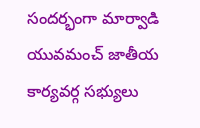సందర్భంగా మార్వాడి యువమంచ్ జాతీయ కార్యవర్గ సభ్యులు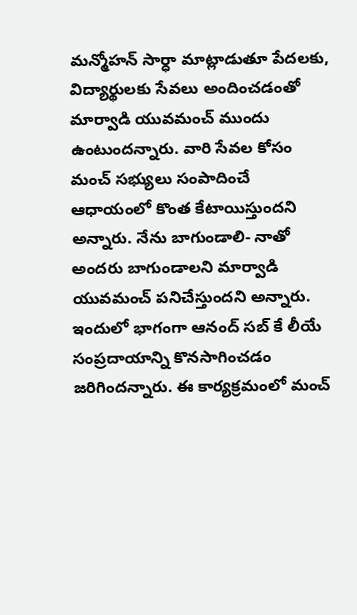మన్మోహన్ సార్ధా మాట్లాడుతూ పేదలకు, విద్యార్థులకు సేవలు అందించడంతో మార్వాడి యువమంచ్ ముందు ఉంటుందన్నారు. వారి సేవల కోసం మంచ్ సభ్యులు సంపాదించే ఆధాయంలో కొంత కేటాయిస్తుందని అన్నారు. నేను బాగుండాలి- నాతో అందరు బాగుండాలని మార్వాడి యువమంచ్ పనిచేస్తుందని అన్నారు. ఇందులో భాగంగా ఆనంద్ సబ్ కే లీయే సంప్రదాయాన్ని కొనసాగించడం జరిగిందన్నారు. ఈ కార్యక్రమంలో మంచ్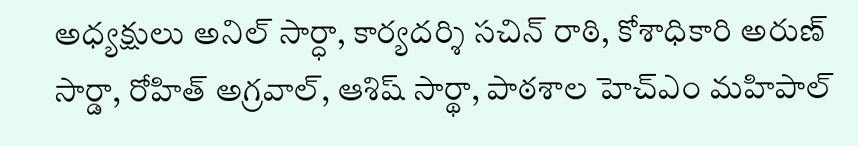అధ్యక్షులు అనిల్ సార్ధా, కార్యదర్శి సచిన్ రాఠి, కోశాధికారి అరుణ్ సార్డా, రోహిత్ అగ్రవాల్, ఆశిష్ సార్థా, పాఠశాల హెచ్ఎం మహిపాల్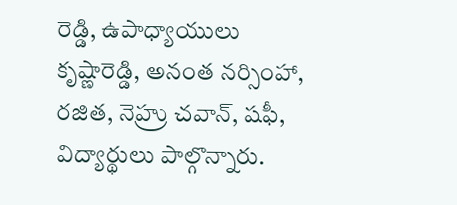రెడ్డి, ఉపాధ్యాయులు కృష్ణారెడ్డి, అనంత నర్సింహా, రజిత, నెహ్రు చవాన్, షఫీ, విద్యార్థులు పాల్గొన్నారు.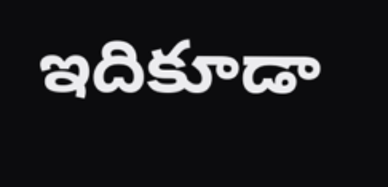ఇదికూడా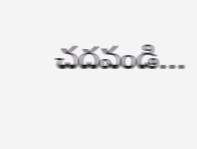చదవండి…